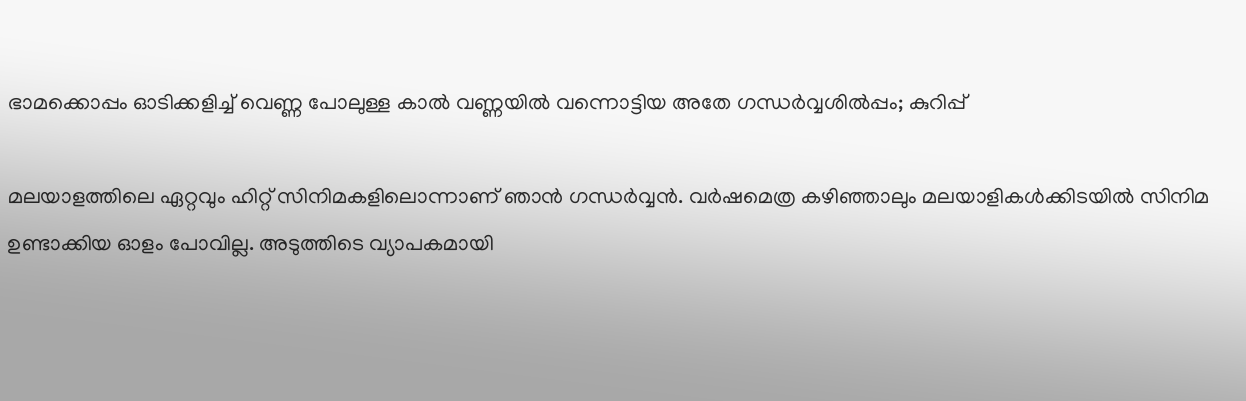ഭാമക്കൊപ്പം ഓടിക്കളിച്ച് വെണ്ണ പോലുള്ള കാല്‍ വണ്ണയില്‍ വന്നൊട്ടിയ അതേ ഗന്ധര്‍വ്വശില്‍പ്പം; കുറിപ്പ്

മലയാളത്തിലെ ഏറ്റവും ഹിറ്റ് സിനിമകളിലൊന്നാണ് ഞാന്‍ ഗന്ധര്‍വ്വന്‍. വര്‍ഷമെത്ര കഴിഞ്ഞാലും മലയാളികള്‍ക്കിടയില്‍ സിനിമ ഉണ്ടാക്കിയ ഓളം പോവില്ല. അടുത്തിടെ വ്യാപകമായി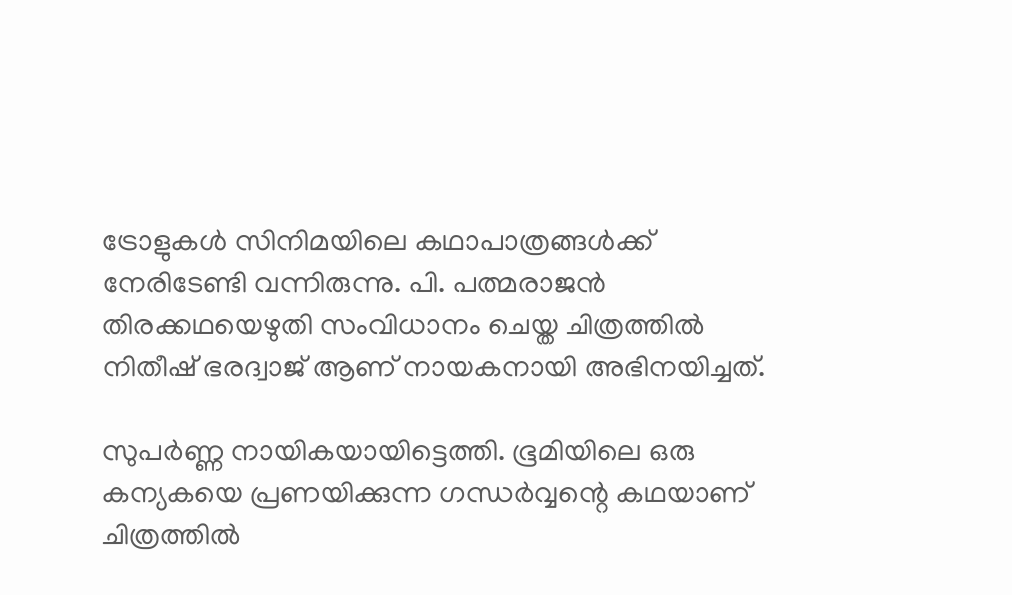ട്രോളുകള്‍ സിനിമയിലെ കഥാപാത്രങ്ങള്‍ക്ക് നേരിടേണ്ടി വന്നിരുന്നു. പി. പത്മരാജന്‍ തിരക്കഥയെഴുതി സംവിധാനം ചെയ്ത ചിത്രത്തില്‍ നിതീഷ് ഭരദ്വാജ് ആണ് നായകനായി അഭിനയിച്ചത്.

സുപര്‍ണ്ണ നായികയായിട്ടെത്തി. ഭൂമിയിലെ ഒരു കന്യകയെ പ്രണയിക്കുന്ന ഗന്ധര്‍വ്വന്റെ കഥയാണ് ചിത്രത്തില്‍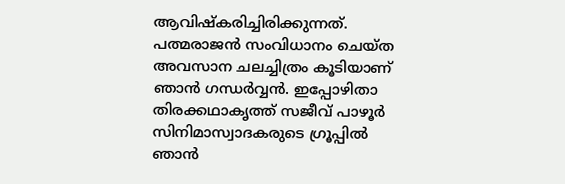ആവിഷ്‌കരിച്ചിരിക്കുന്നത്. പത്മരാജന്‍ സംവിധാനം ചെയ്ത അവസാന ചലച്ചിത്രം കൂടിയാണ് ഞാന്‍ ഗന്ധര്‍വ്വന്‍. ഇപ്പോഴിതാ തിരക്കഥാകൃത്ത് സജീവ് പാഴൂര്‍ സിനിമാസ്വാദകരുടെ ഗ്രൂപ്പില്‍ ഞാന്‍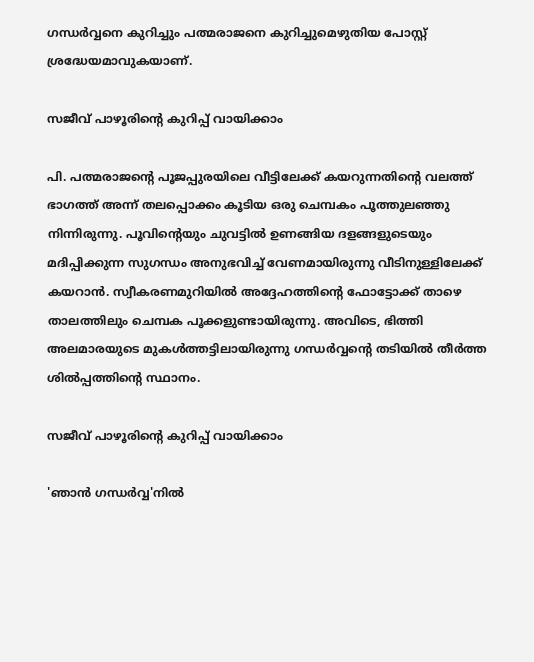ഗന്ധര്‍വ്വനെ കുറിച്ചും പത്മരാജനെ കുറിച്ചുമെഴുതിയ പോസ്റ്റ് ശ്രദ്ധേയമാവുകയാണ്.

സജീവ് പാഴൂരിന്റെ കുറിപ്പ് വായിക്കാം

പി. പത്മരാജന്റെ പൂജപ്പുരയിലെ വീട്ടിലേക്ക് കയറുന്നതിന്റെ വലത്ത് ഭാഗത്ത് അന്ന് തലപ്പൊക്കം കൂടിയ ഒരു ചെമ്പകം പൂത്തുലഞ്ഞു നിന്നിരുന്നു. പൂവിന്റെയും ചുവട്ടില്‍ ഉണങ്ങിയ ദളങ്ങളുടെയും മദിപ്പിക്കുന്ന സുഗന്ധം അനുഭവിച്ച് വേണമായിരുന്നു വീടിനുള്ളിലേക്ക് കയറാന്‍. സ്വീകരണമുറിയില്‍ അദ്ദേഹത്തിന്റെ ഫോട്ടോക്ക് താഴെ താലത്തിലും ചെമ്പക പൂക്കളുണ്ടായിരുന്നു. അവിടെ, ഭിത്തി അലമാരയുടെ മുകള്‍ത്തട്ടിലായിരുന്നു ഗന്ധര്‍വ്വന്റെ തടിയില്‍ തീര്‍ത്ത ശില്‍പ്പത്തിന്റെ സ്ഥാനം.

സജീവ് പാഴൂരിന്റെ കുറിപ്പ് വായിക്കാം

'ഞാന്‍ ഗന്ധര്‍വ്വ'നില്‍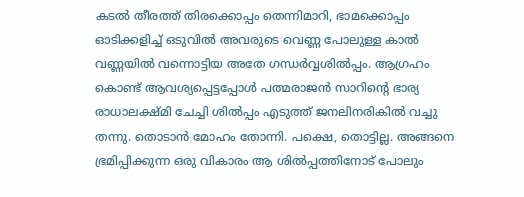കടല്‍ തീരത്ത് തിരക്കൊപ്പം തെന്നിമാറി, ഭാമക്കൊപ്പം ഓടിക്കളിച്ച് ഒടുവില്‍ അവരുടെ വെണ്ണ പോലുള്ള കാല്‍ വണ്ണയില്‍ വന്നൊട്ടിയ അതേ ഗന്ധര്‍വ്വശില്‍പ്പം. ആഗ്രഹം കൊണ്ട് ആവശ്യപ്പെട്ടപ്പോള്‍ പത്മരാജന്‍ സാറിന്റെ ഭാര്യ രാധാലക്ഷ്മി ചേച്ചി ശില്‍പ്പം എടുത്ത് ജനലിനരികില്‍ വച്ചു തന്നു. തൊടാന്‍ മോഹം തോന്നി. പക്ഷെ, തൊട്ടില്ല. അങ്ങനെ ഭ്രമിപ്പിക്കുന്ന ഒരു വികാരം ആ ശില്‍പ്പത്തിനോട് പോലും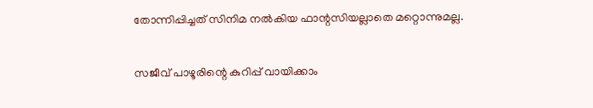തോന്നിപ്പിച്ചത് സിനിമ നല്‍കിയ ഫാന്റസിയല്ലാതെ മറ്റൊന്നുമല്ല.

സജീവ് പാഴൂരിന്റെ കുറിപ്പ് വായിക്കാം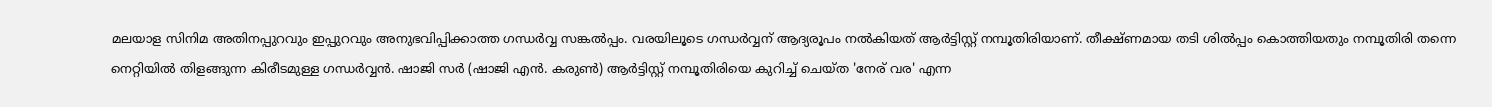മലയാള സിനിമ അതിനപ്പുറവും ഇപ്പുറവും അനുഭവിപ്പിക്കാത്ത ഗന്ധര്‍വ്വ സങ്കല്‍പ്പം. വരയിലൂടെ ഗന്ധര്‍വ്വന് ആദ്യരൂപം നല്‍കിയത് ആര്‍ട്ടിസ്റ്റ് നമ്പൂതിരിയാണ്. തീക്ഷ്ണമായ തടി ശില്‍പ്പം കൊത്തിയതും നമ്പൂതിരി തന്നെ നെറ്റിയില്‍ തിളങ്ങുന്ന കിരീടമുള്ള ഗന്ധര്‍വ്വന്‍. ഷാജി സര്‍ (ഷാജി എന്‍. കരുണ്‍) ആര്‍ട്ടിസ്റ്റ് നമ്പൂതിരിയെ കുറിച്ച് ചെയ്ത 'നേര് വര' എന്ന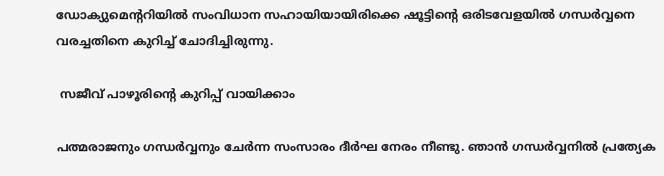ഡോക്യുമെന്ററിയില്‍ സംവിധാന സഹായിയായിരിക്കെ ഷൂട്ടിന്റെ ഒരിടവേളയില്‍ ഗന്ധര്‍വ്വനെ വരച്ചതിനെ കുറിച്ച് ചോദിച്ചിരുന്നു.

 സജീവ് പാഴൂരിന്റെ കുറിപ്പ് വായിക്കാം

പത്മരാജനും ഗന്ധര്‍വ്വനും ചേര്‍ന്ന സംസാരം ദീര്‍ഘ നേരം നീണ്ടു. ഞാന്‍ ഗന്ധര്‍വ്വനില്‍ പ്രത്യേക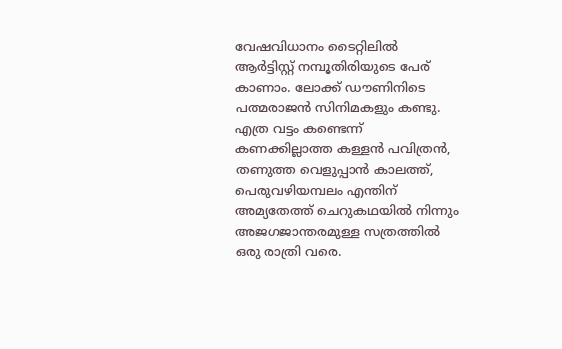വേഷവിധാനം ടൈറ്റിലില്‍ ആര്‍ട്ടിസ്റ്റ് നമ്പൂതിരിയുടെ പേര് കാണാം. ലോക്ക് ഡൗണിനിടെ പത്മരാജന്‍ സിനിമകളും കണ്ടു. എത്ര വട്ടം കണ്ടെന്ന് കണക്കില്ലാത്ത കള്ളന്‍ പവിത്രന്‍, തണുത്ത വെളുപ്പാന്‍ കാലത്ത്, പെരുവഴിയമ്പലം എന്തിന് അമ്യതേത്ത് ചെറുകഥയില്‍ നിന്നും അജഗജാന്തരമുള്ള സത്രത്തില്‍ ഒരു രാത്രി വരെ.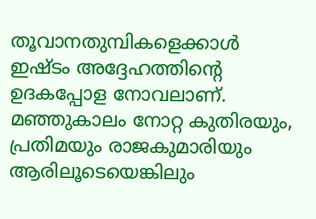തൂവാനതുമ്പികളെക്കാള്‍ ഇഷ്ടം അദ്ദേഹത്തിന്റെ ഉദകപ്പോള നോവലാണ്. മഞ്ഞുകാലം നോറ്റ കുതിരയും, പ്രതിമയും രാജകുമാരിയും ആരിലൂടെയെങ്കിലും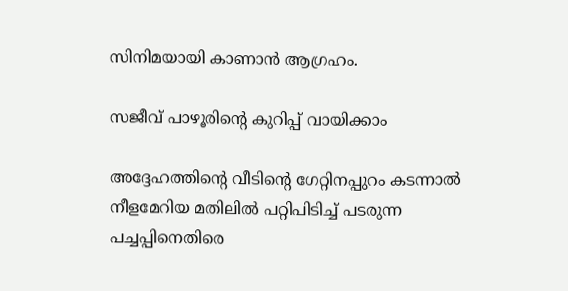സിനിമയായി കാണാന്‍ ആഗ്രഹം.

സജീവ് പാഴൂരിന്റെ കുറിപ്പ് വായിക്കാം

അദ്ദേഹത്തിന്റെ വീടിന്റെ ഗേറ്റിനപ്പുറം കടന്നാല്‍ നീളമേറിയ മതിലില്‍ പറ്റിപിടിച്ച് പടരുന്ന പച്ചപ്പിനെതിരെ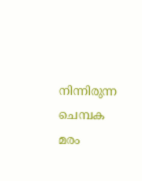നിന്നിരുന്ന ചെമ്പക മരം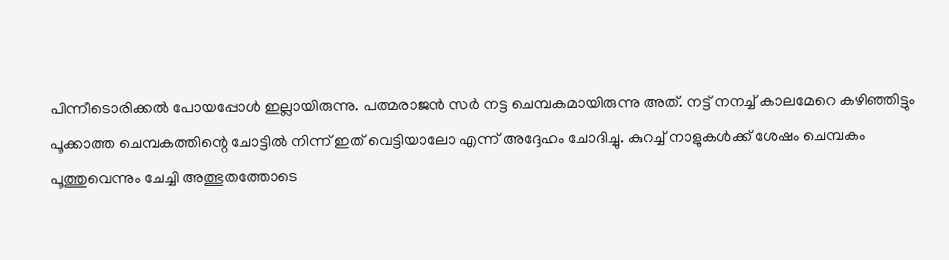പിന്നീടൊരിക്കല്‍ പോയപ്പോള്‍ ഇല്ലായിരുന്നു. പത്മരാജന്‍ സര്‍ നട്ട ചെമ്പകമായിരുന്നു അത്. നട്ട് നനച്ച് കാലമേറെ കഴിഞ്ഞിട്ടും പൂക്കാത്ത ചെമ്പകത്തിന്റെ ചോട്ടില്‍ നിന്ന് ഇത് വെട്ടിയാലോ എന്ന് അദ്ദേഹം ചോദിച്ചു. കുറച്ച് നാളുകള്‍ക്ക് ശേഷം ചെമ്പകം പൂത്തുവെന്നും ചേച്ചി അത്ഭുതത്തോടെ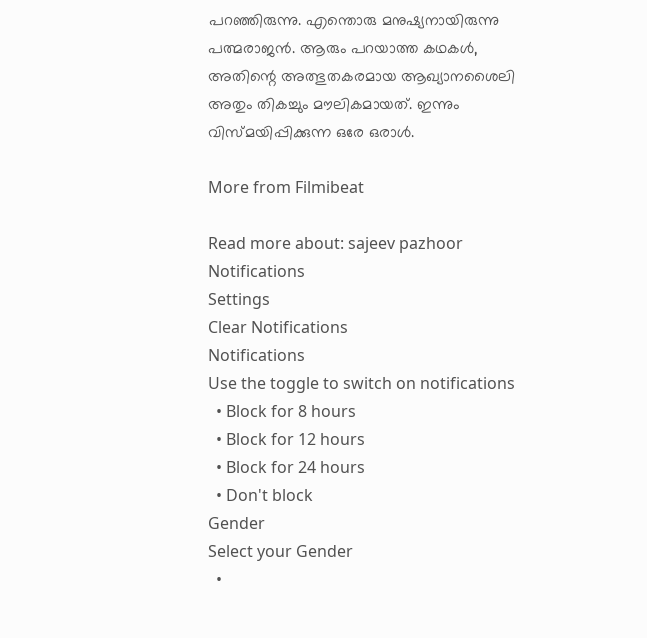പറഞ്ഞിരുന്നു. എന്തൊരു മനുഷ്യനായിരുന്നു പത്മരാജന്‍. ആരും പറയാത്ത കഥകള്‍, അതിന്റെ അത്ഭുതകരമായ ആഖ്യാനശൈലി അതും തികച്ചും മൗലികമായത്. ഇന്നും വിസ്മയിപ്പിക്കുന്ന ഒരേ ഒരാള്‍.

More from Filmibeat

Read more about: sajeev pazhoor
Notifications
Settings
Clear Notifications
Notifications
Use the toggle to switch on notifications
  • Block for 8 hours
  • Block for 12 hours
  • Block for 24 hours
  • Don't block
Gender
Select your Gender
  •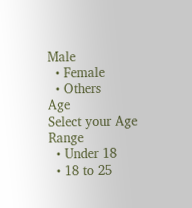Male
  • Female
  • Others
Age
Select your Age Range
  • Under 18
  • 18 to 25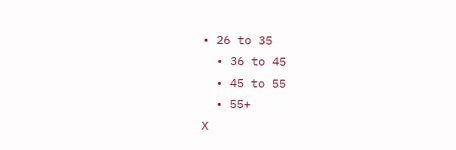• 26 to 35
  • 36 to 45
  • 45 to 55
  • 55+
X